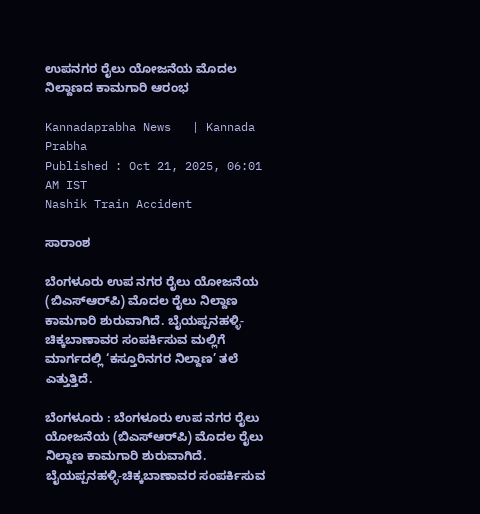ಉಪನಗರ ರೈಲು ಯೋಜನೆಯ ಮೊದಲ ನಿಲ್ದಾಣದ ಕಾಮಗಾರಿ ಆರಂಭ

Kannadaprabha News   | Kannada Prabha
Published : Oct 21, 2025, 06:01 AM IST
Nashik Train Accident

ಸಾರಾಂಶ

ಬೆಂಗಳೂರು ಉಪ ನಗರ ರೈಲು ಯೋಜನೆಯ (ಬಿಎಸ್‌ಆರ್‌ಪಿ) ಮೊದಲ ರೈಲು ನಿಲ್ದಾಣ ಕಾಮಗಾರಿ ಶುರುವಾಗಿದೆ. ಬೈಯಪ್ಪನಹಳ್ಳಿ-ಚಿಕ್ಕಬಾಣಾವರ ಸಂಪರ್ಕಿಸುವ ಮಲ್ಲಿಗೆ ಮಾರ್ಗದಲ್ಲಿ ‘ಕಸ್ತೂರಿನಗರ ನಿಲ್ದಾಣ’ ತಲೆ ಎತ್ತುತ್ತಿದೆ.

ಬೆಂಗಳೂರು : ಬೆಂಗಳೂರು ಉಪ ನಗರ ರೈಲು ಯೋಜನೆಯ (ಬಿಎಸ್‌ಆರ್‌ಪಿ) ಮೊದಲ ರೈಲು ನಿಲ್ದಾಣ ಕಾಮಗಾರಿ ಶುರುವಾಗಿದೆ. ಬೈಯಪ್ಪನಹಳ್ಳಿ-ಚಿಕ್ಕಬಾಣಾವರ ಸಂಪರ್ಕಿಸುವ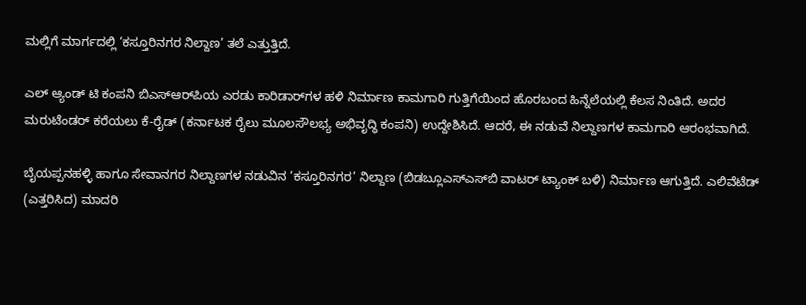ಮಲ್ಲಿಗೆ ಮಾರ್ಗದಲ್ಲಿ ‘ಕಸ್ತೂರಿನಗರ ನಿಲ್ದಾಣ’ ತಲೆ ಎತ್ತುತ್ತಿದೆ.

ಎಲ್‌ ಆ್ಯಂಡ್‌ ಟಿ ಕಂಪನಿ ಬಿಎಸ್‌ಆರ್‌ಪಿಯ ಎರಡು ಕಾರಿಡಾರ್‌ಗಳ ಹಳಿ ನಿರ್ಮಾಣ ಕಾಮಗಾರಿ ಗುತ್ತಿಗೆಯಿಂದ ಹೊರಬಂದ ಹಿನ್ನೆಲೆಯಲ್ಲಿ ಕೆಲಸ ನಿಂತಿದೆ. ಅದರ ಮರುಟೆಂಡರ್‌ ಕರೆಯಲು ಕೆ-ರೈಡ್ (ಕರ್ನಾಟಕ ರೈಲು ಮೂಲಸೌಲಭ್ಯ ಅಭಿವೃದ್ಧಿ ಕಂಪನಿ) ಉದ್ದೇಶಿಸಿದೆ. ಆದರೆ, ಈ ನಡುವೆ ನಿಲ್ದಾಣಗಳ ಕಾಮಗಾರಿ ಆರಂಭವಾಗಿದೆ.

ಬೈಯಪ್ಪನಹಳ್ಳಿ ಹಾಗೂ ಸೇವಾನಗರ ನಿಲ್ದಾಣಗಳ ನಡುವಿನ ‘ಕಸ್ತೂರಿನಗರ’ ನಿಲ್ದಾಣ (ಬಿಡಬ್ಲೂಎಸ್‌ಎಸ್‌ಬಿ ವಾಟರ್‌ ಟ್ಯಾಂಕ್‌ ಬಳಿ) ನಿರ್ಮಾಣ ಆಗುತ್ತಿದೆ. ಎಲಿವೆಟೆಡ್‌ (ಎತ್ತರಿಸಿದ) ಮಾದರಿ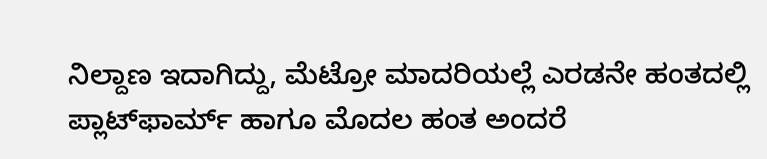ನಿಲ್ದಾಣ ಇದಾಗಿದ್ದು, ಮೆಟ್ರೋ ಮಾದರಿಯಲ್ಲೆ ಎರಡನೇ ಹಂತದಲ್ಲಿ ಪ್ಲಾಟ್‌ಫಾರ್ಮ್‌ ಹಾಗೂ ಮೊದಲ ಹಂತ ಅಂದರೆ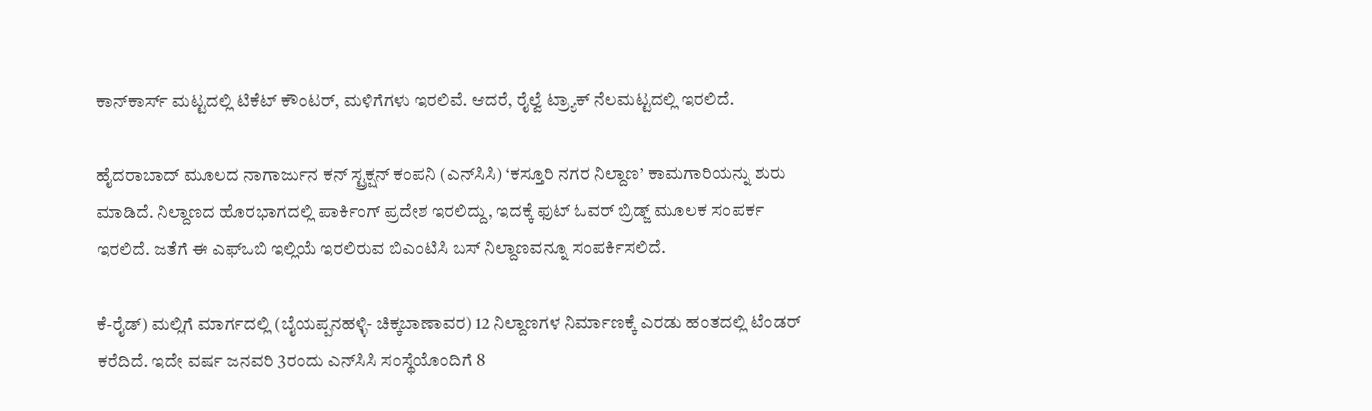ಕಾನ್‌ಕಾರ್ಸ್‌ ಮಟ್ಟದಲ್ಲಿ ಟಿಕೆಟ್‌ ಕೌಂಟರ್‌, ಮಳಿಗೆಗಳು ಇರಲಿವೆ. ಆದರೆ, ರೈಲ್ವೆ ಟ್ರ್ಯಾಕ್‌ ನೆಲಮಟ್ಟದಲ್ಲಿ ಇರಲಿದೆ.

ಹೈದರಾಬಾದ್ ಮೂಲದ ನಾಗಾರ್ಜುನ ಕನ್ ಸ್ಟ್ರಕ್ಷನ್ ಕಂಪನಿ (ಎನ್‌ಸಿಸಿ) ‘ಕಸ್ತೂರಿ ನಗರ ನಿಲ್ದಾಣ’ ಕಾಮಗಾರಿಯನ್ನು ಶುರು ಮಾಡಿದೆ. ನಿಲ್ದಾಣದ ಹೊರಭಾಗದಲ್ಲಿ ಪಾರ್ಕಿಂಗ್‌ ಪ್ರದೇಶ ಇರಲಿದ್ದು, ಇದಕ್ಕೆ ಫುಟ್ ಓವರ್‌ ಬ್ರಿಡ್ಜ್‌ ಮೂಲಕ ಸಂಪರ್ಕ ಇರಲಿದೆ. ಜತೆಗೆ ಈ ಎಫ್‌ಒಬಿ ಇಲ್ಲಿಯೆ ಇರಲಿರುವ ಬಿಎಂಟಿಸಿ ಬಸ್‌ ನಿಲ್ದಾಣವನ್ನೂ ಸಂಪರ್ಕಿಸಲಿದೆ.

ಕೆ-ರೈಡ್‌) ಮಲ್ಲಿಗೆ ಮಾರ್ಗದಲ್ಲಿ (ಬೈಯಪ್ಪನಹಳ್ಳಿ- ಚಿಕ್ಕಬಾಣಾವರ) 12 ನಿಲ್ದಾಣಗಳ ನಿರ್ಮಾಣಕ್ಕೆ ಎರಡು ಹಂತದಲ್ಲಿ ಟೆಂಡರ್‌ ಕರೆದಿದೆ. ಇದೇ ವರ್ಷ ಜನವರಿ 3ರಂದು ಎನ್‌ಸಿಸಿ ಸಂಸ್ಥೆಯೊಂದಿಗೆ 8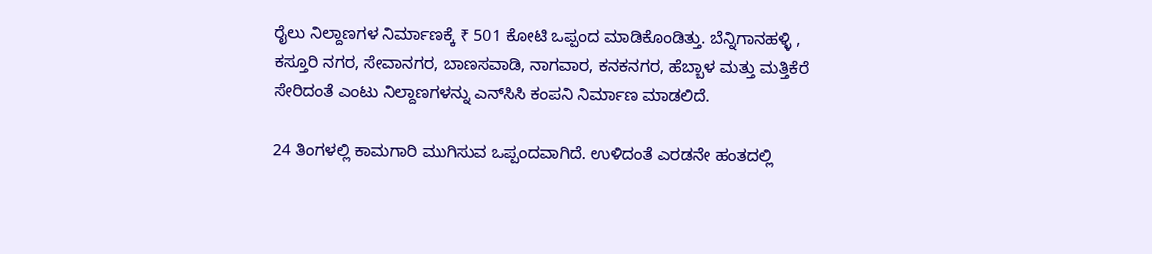ರೈಲು ನಿಲ್ದಾಣಗಳ ನಿರ್ಮಾಣಕ್ಕೆ ₹ 501 ಕೋಟಿ ಒಪ್ಪಂದ ಮಾಡಿಕೊಂಡಿತ್ತು. ಬೆನ್ನಿಗಾನಹಳ್ಳಿ , ಕಸ್ತೂರಿ ನಗರ, ಸೇವಾನಗರ, ಬಾಣಸವಾಡಿ, ನಾಗವಾರ, ಕನಕನಗರ, ಹೆಬ್ಬಾಳ ಮತ್ತು ಮತ್ತಿಕೆರೆ ಸೇರಿದಂತೆ ಎಂಟು ನಿಲ್ದಾಣಗಳನ್ನು ಎನ್‌ಸಿಸಿ ಕಂಪನಿ ನಿರ್ಮಾಣ ಮಾಡಲಿದೆ.

24 ತಿಂಗಳಲ್ಲಿ ಕಾಮಗಾರಿ ಮುಗಿಸುವ ಒಪ್ಪಂದವಾಗಿದೆ. ಉಳಿದಂತೆ ಎರಡನೇ ಹಂತದಲ್ಲಿ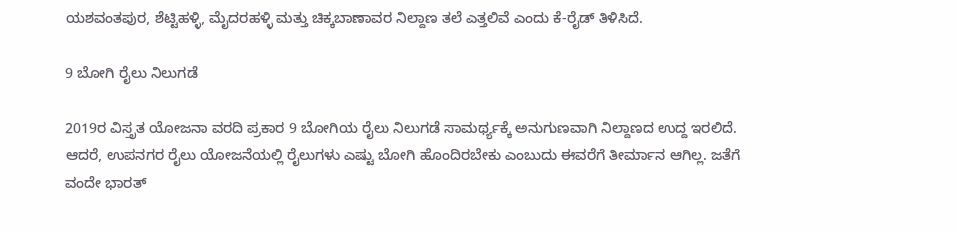ಯಶವಂತಪುರ, ಶೆಟ್ಟಿಹಳ್ಳಿ, ಮೈದರಹಳ್ಳಿ ಮತ್ತು ಚಿಕ್ಕಬಾಣಾವರ ನಿಲ್ದಾಣ ತಲೆ ಎತ್ತಲಿವೆ ಎಂದು ಕೆ-ರೈಡ್‌ ತಿಳಿಸಿದೆ.

9 ಬೋಗಿ ರೈಲು ನಿಲುಗಡೆ

2019ರ ವಿಸ್ತೃತ ಯೋಜನಾ ವರದಿ ಪ್ರಕಾರ 9 ಬೋಗಿಯ ರೈಲು ನಿಲುಗಡೆ ಸಾಮರ್ಥ್ಯಕ್ಕೆ ಅನುಗುಣವಾಗಿ ನಿಲ್ದಾಣದ ಉದ್ದ ಇರಲಿದೆ. ಆದರೆ, ಉಪನಗರ ರೈಲು ಯೋಜನೆಯಲ್ಲಿ ರೈಲುಗಳು ಎಷ್ಟು ಬೋಗಿ ಹೊಂದಿರಬೇಕು ಎಂಬುದು ಈವರೆಗೆ ತೀರ್ಮಾನ ಆಗಿಲ್ಲ. ಜತೆಗೆ ವಂದೇ ಭಾರತ್‌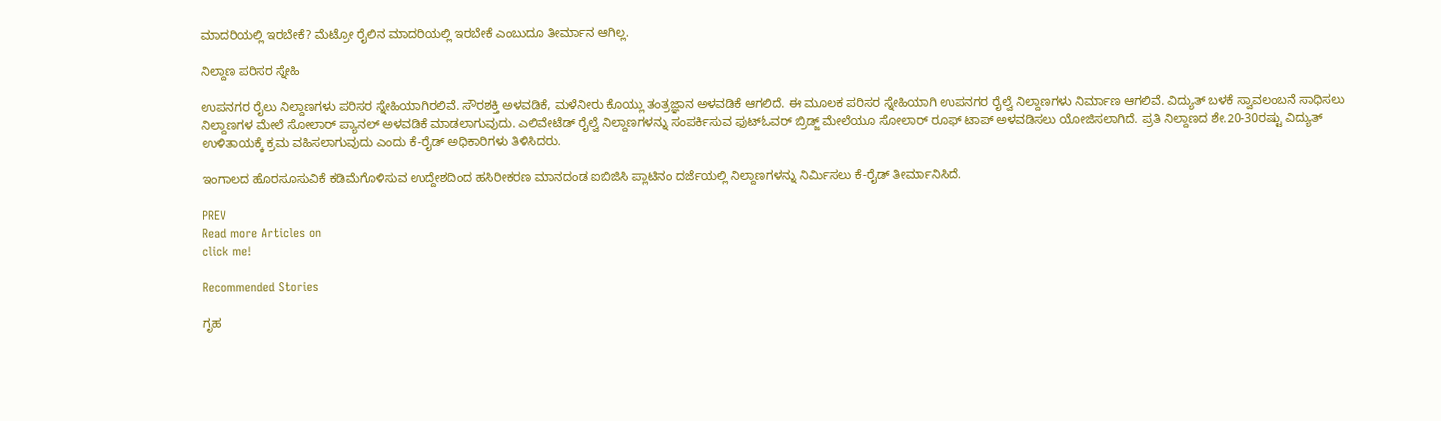ಮಾದರಿಯಲ್ಲಿ ಇರಬೇಕೆ? ಮೆಟ್ರೋ ರೈಲಿನ ಮಾದರಿಯಲ್ಲಿ ಇರಬೇಕೆ ಎಂಬುದೂ ತೀರ್ಮಾನ ಆಗಿಲ್ಲ.

ನಿಲ್ದಾಣ ಪರಿಸರ ಸ್ನೇಹಿ

ಉಪನಗರ ರೈಲು ನಿಲ್ದಾಣಗಳು ಪರಿಸರ ಸ್ನೇಹಿಯಾಗಿರಲಿವೆ. ಸೌರಶಕ್ತಿ ಅಳವಡಿಕೆ, ಮಳೆನೀರು ಕೊಯ್ಲು ತಂತ್ರಜ್ಞಾನ ಅಳವಡಿಕೆ ಆಗಲಿದೆ. ಈ ಮೂಲಕ ಪರಿಸರ ಸ್ನೇಹಿಯಾಗಿ ಉಪನಗರ ರೈಲ್ವೆ ನಿಲ್ದಾಣಗಳು ನಿರ್ಮಾಣ ಆಗಲಿವೆ. ವಿದ್ಯುತ್ ಬಳಕೆ ಸ್ವಾವಲಂಬನೆ ಸಾಧಿಸಲು ನಿಲ್ದಾಣಗಳ ಮೇಲೆ ಸೋಲಾರ್ ಪ್ಯಾನಲ್‌ ಅಳವಡಿಕೆ ಮಾಡಲಾಗುವುದು. ಎಲಿವೇಟೆಡ್ ರೈಲ್ವೆ ನಿಲ್ದಾಣಗಳನ್ನು ಸಂಪರ್ಕಿಸುವ ಫುಟ್‌ಓವರ್‌ ಬ್ರಿಡ್ಜ್‌ ಮೇಲೆಯೂ ಸೋಲಾರ್ ರೂಫ್ ಟಾಪ್ ಅಳವಡಿಸಲು ಯೋಜಿಸಲಾಗಿದೆ. ಪ್ರತಿ ನಿಲ್ದಾಣದ ಶೇ.20-30ರಷ್ಟು ವಿದ್ಯುತ್ ಉಳಿತಾಯಕ್ಕೆ ಕ್ರಮ ವಹಿಸಲಾಗುವುದು ಎಂದು ಕೆ-ರೈಡ್ ಅಧಿಕಾರಿಗಳು ತಿಳಿಸಿದರು.

ಇಂಗಾಲದ ಹೊರಸೂಸುವಿಕೆ ಕಡಿಮೆಗೊಳಿಸುವ ಉದ್ದೇಶದಿಂದ ಹಸಿರೀಕರಣ ಮಾನದಂಡ ಐಬಿಜಿಸಿ ಪ್ಲಾಟಿನಂ ದರ್ಜೆಯಲ್ಲಿ ನಿಲ್ದಾಣಗಳನ್ನು ನಿರ್ಮಿಸಲು ಕೆ-ರೈಡ್‌ ತೀರ್ಮಾನಿಸಿದೆ.

PREV
Read more Articles on
click me!

Recommended Stories

ಗೃಹ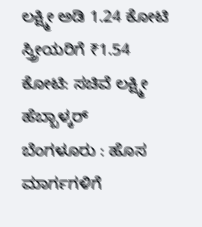ಲಕ್ಷ್ಮೀ ಅಡಿ 1.24 ಕೋಟಿ ಸ್ತ್ರೀಯರಿಗೆ ₹1.54 ಕೋಟಿ: ಸಚಿವೆ ಲಕ್ಷ್ಮೀ ಹೆಬ್ಬಾಳ್ಕರ್
ಬೆಂಗಳೂರು : ಹೊಸ ಮಾರ್ಗಗಳಿಗೆ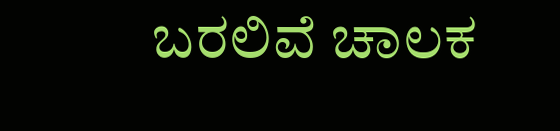ಬರಲಿವೆ ಚಾಲಕ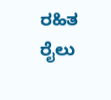ರಹಿತ ರೈಲು